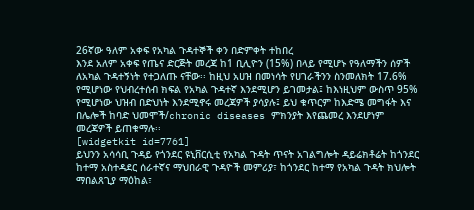26ኛው ዓለም አቀፍ የአካል ጉዳተኞች ቀን በድምቀት ተከበረ
እንደ አለም አቀፍ የጤና ድርጅት መረጃ ከ1 ቢሊዮን (15%) በላይ የሚሆኑ የዓለማችን ሰዎች ለአካል ጉዳተኝነት የተጋለጡ ናቸው፡፡ ከዚህ አሀዝ በመነሳት የሀገራችንን ስንመለክት 17.6% የሚሆነው የህብረተሰብ ክፍል የአካል ጉዳተኛ እንደሚሆን ይገመታል፤ ከእነዚህም ውስጥ 95% የሚሆነው ህዝብ በድህነት እንደሚኖሩ መረጃዎች ያሳያሉ፤ ይህ ቁጥርም ከእድሜ መግፋት እና በሌሎች ከባድ ህመሞች/chronic diseases ምክንያት እየጨመረ እንደሆነም መረጃዎች ይጠቁማሉ፡፡
[widgetkit id=7761]
ይህንን አሳሳቢ ጉዳይ የጎንደር ዩኒቨርሲቲ የአካል ጉዳት ጥናት አገልግሎት ዳይሬክቶሬት ከጎንደር ከተማ አስተዳደር ሰራተኛና ማህበራዊ ጉዳዮች መምሪያ፣ ከጎንደር ከተማ የአካል ጉዳት ክህሎት ማበልጸጊያ ማዕከል፣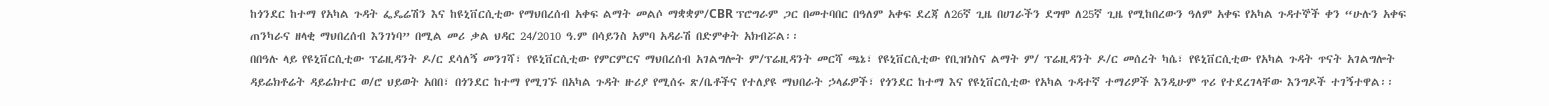ከጎንደር ከተማ የአካል ጉዳት ፌዴሬሽን እና ከዩኒቨርሲቲው የማህበረሰብ አቀፍ ልማት መልሶ ማቋቋም/CBR ፕሮግራም ጋር በመተባበር በዓለም አቀፍ ደረጃ ለ26ኛ ጊዜ በሀገራችን ደግሞ ለ25ኛ ጊዜ የሚከበረውን ዓለም አቀፍ የአካል ጉዳተኞች ቀን “ሁሉን አቀፍ ጠንካራና ዘላቂ ማህበረሰብ እንገነባ” በሚል መሪ ቃል ህዳር 24/2010 ዓ.ም በሳይንስ አምባ አዳራሽ በድምቀት አክብሯል፡፡
በበዓሉ ላይ የዩኒቨርሲቲው ፕሬዚዳንት ዶ/ር ደሳለኝ መንገሻ፣ የዩኒቨርሲቲው የምርምርና ማህበረሰብ አገልግሎት ም/ፕሬዚዳንት መርሻ ጫኔ፣ የዩኒቨርሲቲው የቢዝነስና ልማት ም/ ፕሬዚዳንት ዶ/ር መሰረት ካሴ፣ የዩኒቨርሲቲው የአካል ጉዳት ጥናት አገልግሎት ዳይሬክቶሬት ዳይሬክተር ወ/ሮ ህይወት አበበ፣ በጎንደር ከተማ የሚገኙ በአካል ጉዳት ዙሪያ የሚሰሩ ጽ/ቤቶችና የተለያዩ ማህበራት ኃላፊዎች፣ የጎንደር ከተማ እና የዩኒቨርሲቲው የአካል ጉዳተኛ ተማሪዎች እንዲሁም ጥሪ የተደረገላቸው እንግዶች ተገኝተዋል፡፡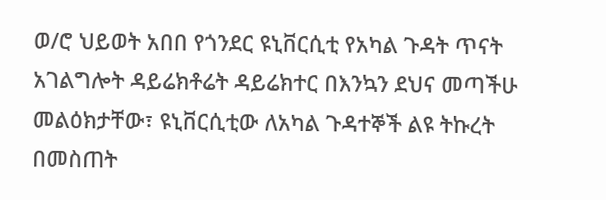ወ/ሮ ህይወት አበበ የጎንደር ዩኒቨርሲቲ የአካል ጉዳት ጥናት አገልግሎት ዳይሬክቶሬት ዳይሬክተር በእንኳን ደህና መጣችሁ መልዕክታቸው፣ ዩኒቨርሲቲው ለአካል ጉዳተኞች ልዩ ትኩረት በመስጠት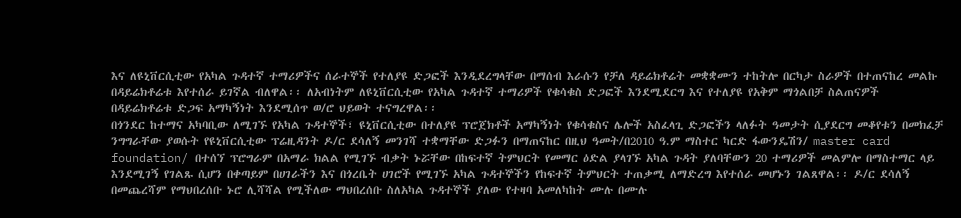እና ለዩኒቨርሲቲው የአካል ጉዳተኛ ተማሪዎችና ሰራተኞች የተለያዩ ድጋፎች እንዲደረግላቸው በማሰብ እራሱን የቻለ ዳይሬክቶሬት መቋቋሙን ተከትሎ በርካታ ስራዎች በተጠናከረ መልኩ በዳይሬክቶሬቱ እየተሰራ ይገኛል ብለዋል፡፡ ለአብነትም ለዩኒቨርሲቲው የአካል ጉዳተኛ ተማሪዎች የቁሳቁስ ድጋፎች እንደሚደርግ እና የተለያዩ የአቅም ማጎልበቻ ስልጠናዎች በዳይሬክቶሬቱ ድጋፍ አማካኝነት እንደሚሰጥ ወ/ሮ ህይወት ተናግረዋል፡፡
በጎንደር ከተማና አካባቢው ለሚገኙ የአካል ጉዳተኞች፣ ዩኒቨርሲቲው በተለያዩ ፕሮጀክቶች አማካኝነት የቁሳቁስና ሌሎች አስፈላጊ ድጋፎችን ላለፉት ዓመታት ሲያደርግ መቆየቱን በመክፈቻ ንግግራቸው ያወሱት የዩኒቨርሲቲው ፕሬዚዳንት ዶ/ር ደሳለኝ መንገሻ ተቋማቸው ድጋፉን በማጠናከር በዚህ ዓመት/በ2010 ዓ.ም ማስተር ካርድ ፋውንዴሽን/ master card foundation/ በተሰኘ ፕሮግራም በአማራ ክልል የሚገኙ ብቃት ኑሯቸው በከፍተኛ ትምህርት የመማር ዕድል ያላገኙ አካል ጉዳት ያለባቸውን 20 ተማሪዎች መልምሎ በማስተማር ላይ እንደሚገኝ የገልጹ ሲሆን በቀጣይም በሀገራችን እና በጎረቤት ሀገሮች የሚገኙ አካል ጉዳተኞችን የከፍተኛ ትምህርት ተጠቃሚ ለማድረግ እየተሰራ መሆኑን ገልጸዋል፡፡ ዶ/ር ደሳለኝ በመጨረሻም የማህበረሰቡ ኑሮ ሊሻሻል የሚችለው ማህበረሰቡ ስለአካል ጉዳተኞች ያለው የተዛባ አመለካከት ሙሉ በሙሉ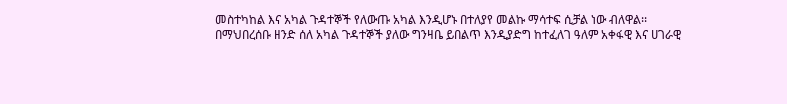መስተካከል እና አካል ጉዳተኞች የለውጡ አካል እንዲሆኑ በተለያየ መልኩ ማሳተፍ ሲቻል ነው ብለዋል፡፡
በማህበረሰቡ ዘንድ ሰለ አካል ጉዳተኞች ያለው ግንዛቤ ይበልጥ እንዲያድግ ከተፈለገ ዓለም አቀፋዊ እና ሀገራዊ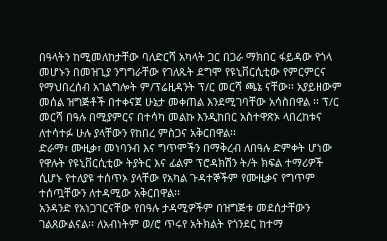በዓላትን ከሚመለከታቸው ባለድርሻ አካላት ጋር በጋራ ማክበር ፋይዳው የጎላ መሆኑን በመዝጊያ ንግግራቸው የገለጹት ደግሞ የዩኒቨርሲቲው የምርምርና የማህበረሰብ አገልግሎት ም/ፕሬዚዳንት ፕ/ር መርሻ ጫኔ ናቸው፡፡ አያይዘውም መሰል ዝግጅቶች በተቀናጀ ሁኔታ መቀጠል እንደሚገባቸው አሳስበዋል ፡፡ ፕ/ር መርሻ በዓሉ በሚያምርና በተሳካ መልኩ እንዲከበር አስተዋጽኦ ላበረከቱና ለተሳተፉ ሁሉ ያላቸውን የከበረ ምስጋና አቅርበዋል፡፡
ድራማ፣ ሙዚቃ፣ መነባንብ እና ግጥሞችን በማቅረብ ለበዓሉ ድምቀት ሆነው የዋሉት የዩኒቨርሲቲው ትያትር እና ፊልም ፕሮዳክሽን ት/ት ክፍል ተማሪዎች ሲሆኑ የተለያዩ ተሰጥኦ ያላቸው የአካል ጉዳተኞችም የሙዚቃና የግጥም ተሰጧቸውን ለተዳሚው አቅርበዋል፡፡
አንዳንድ የአነጋገርናቸው የበዓሉ ታዳሚዎችም በዝግጅቱ መደሰታቸውን ገልጸውልናል፡፡ ለአብነትም ወ/ሮ ጥሩየ አትክልት የጎንደር ከተማ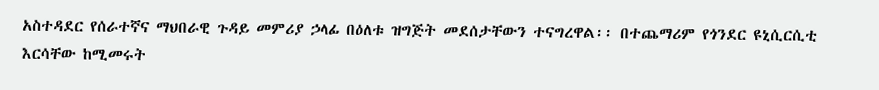አስተዳደር የሰራተኛና ማህበራዊ ጉዳይ መምሪያ ኃላፊ በዕለቱ ዝግጅት መደሰታቸውን ተናግረዋል፡፡ በተጨማሪም የጎንደር ዩኒሲርሲቲ እርሳቸው ከሚመሩት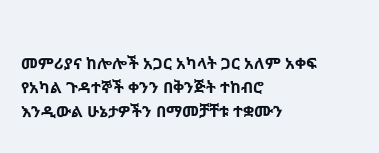መምሪያና ከሎሎች አጋር አካላት ጋር አለም አቀፍ የአካል ጉዳተኞች ቀንን በቅንጅት ተከብሮ እንዲውል ሁኔታዎችን በማመቻቸቱ ተቋሙን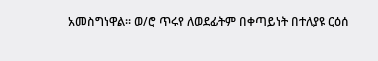አመስግነዋል፡፡ ወ/ሮ ጥሩየ ለወደፊትም በቀጣይነት በተለያዩ ርዕሰ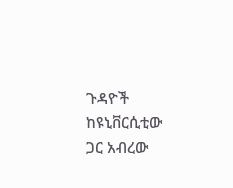ጉዳዮች ከዩኒቨርሲቲው ጋር አብረው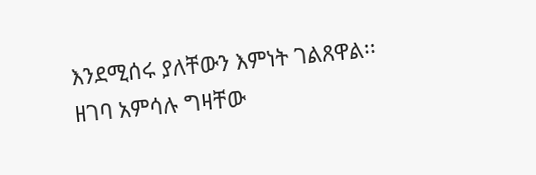እንደሚሰሩ ያለቸውን እምነት ገልጸዋል፡፡
ዘገባ አምሳሉ ግዛቸው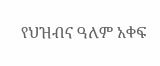የህዝብና ዓለም አቀፍ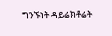ግንኙነት ዳይሬክቶሬት